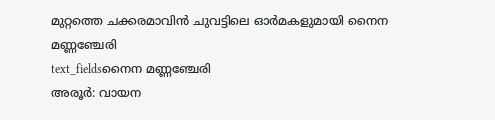മുറ്റത്തെ ചക്കരമാവിൻ ചുവട്ടിലെ ഓർമകളുമായി നൈന മണ്ണഞ്ചേരി
text_fieldsനൈന മണ്ണഞ്ചേരി
അരൂർ: വായന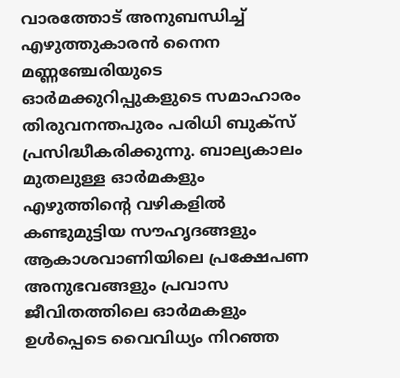വാരത്തോട് അനുബന്ധിച്ച് എഴുത്തുകാരൻ നൈന മണ്ണഞ്ചേരിയുടെ ഓർമക്കുറിപ്പുകളുടെ സമാഹാരം തിരുവനന്തപുരം പരിധി ബുക്സ് പ്രസിദ്ധീകരിക്കുന്നു. ബാല്യകാലം മുതലുള്ള ഓർമകളും എഴുത്തിന്റെ വഴികളിൽ കണ്ടുമുട്ടിയ സൗഹൃദങ്ങളും ആകാശവാണിയിലെ പ്രക്ഷേപണ അനുഭവങ്ങളും പ്രവാസ ജീവിതത്തിലെ ഓർമകളും ഉൾപ്പെടെ വൈവിധ്യം നിറഞ്ഞ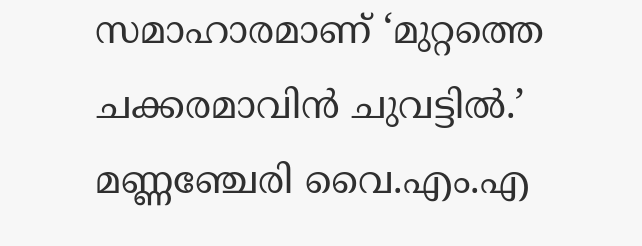സമാഹാരമാണ് ‘മുറ്റത്തെ ചക്കരമാവിൻ ചുവട്ടിൽ.’
മണ്ണഞ്ചേരി വൈ.എം.എ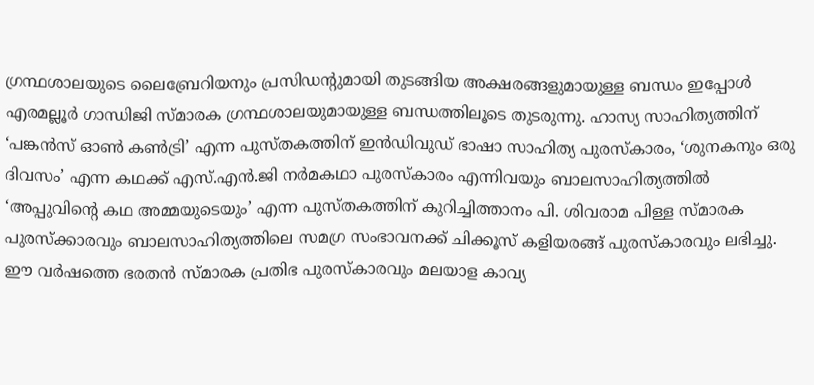ഗ്രന്ഥശാലയുടെ ലൈബ്രേറിയനും പ്രസിഡന്റുമായി തുടങ്ങിയ അക്ഷരങ്ങളുമായുള്ള ബന്ധം ഇപ്പോൾ എരമല്ലൂർ ഗാന്ധിജി സ്മാരക ഗ്രന്ഥശാലയുമായുള്ള ബന്ധത്തിലൂടെ തുടരുന്നു. ഹാസ്യ സാഹിത്യത്തിന് ‘പങ്കൻസ് ഓൺ കൺട്രി’ എന്ന പുസ്തകത്തിന് ഇൻഡിവുഡ് ഭാഷാ സാഹിത്യ പുരസ്കാരം, ‘ശുനകനും ഒരു ദിവസം’ എന്ന കഥക്ക് എസ്.എൻ.ജി നർമകഥാ പുരസ്കാരം എന്നിവയും ബാലസാഹിത്യത്തിൽ ‘അപ്പുവിന്റെ കഥ അമ്മയുടെയും’ എന്ന പുസ്തകത്തിന് കുറിച്ചിത്താനം പി. ശിവരാമ പിള്ള സ്മാരക പുരസ്ക്കാരവും ബാലസാഹിത്യത്തിലെ സമഗ്ര സംഭാവനക്ക് ചിക്കൂസ് കളിയരങ്ങ് പുരസ്കാരവും ലഭിച്ചു.
ഈ വർഷത്തെ ഭരതൻ സ്മാരക പ്രതിഭ പുരസ്കാരവും മലയാള കാവ്യ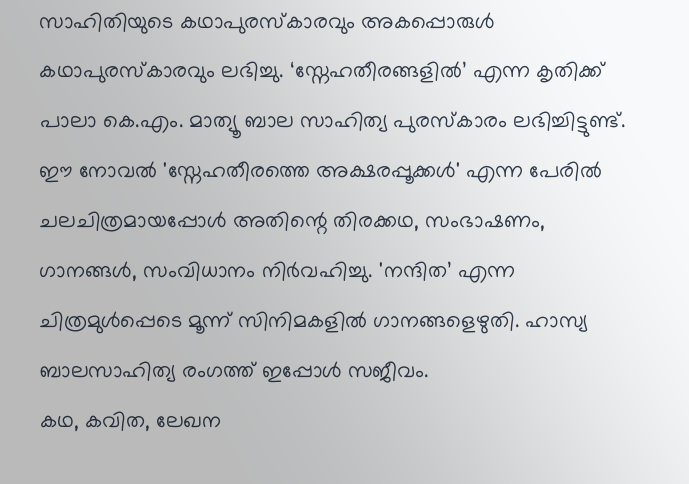സാഹിതിയുടെ കഥാപുരസ്കാരവും അകപ്പൊരുൾ കഥാപുരസ്കാരവും ലഭിച്ചു. ‘സ്നേഹതീരങ്ങളിൽ’ എന്ന കൃതിക്ക് പാലാ കെ.എം. മാത്യൂ ബാല സാഹിത്യ പുരസ്കാരം ലഭിച്ചിട്ടുണ്ട്. ഈ നോവൽ 'സ്നേഹതീരത്തെ അക്ഷരപ്പൂക്കൾ' എന്ന പേരിൽ ചലചിത്രമായപ്പോൾ അതിന്റെ തിരക്കഥ, സംഭാഷണം, ഗാനങ്ങൾ, സംവിധാനം നിർവഹിച്ചു. 'നന്ദിത’ എന്ന ചിത്രമുൾപ്പെടെ മൂന്ന് സിനിമകളിൽ ഗാനങ്ങളെഴുതി. ഹാസ്യ ബാലസാഹിത്യ രംഗത്ത് ഇപ്പോൾ സജീവം.
കഥ, കവിത, ലേഖന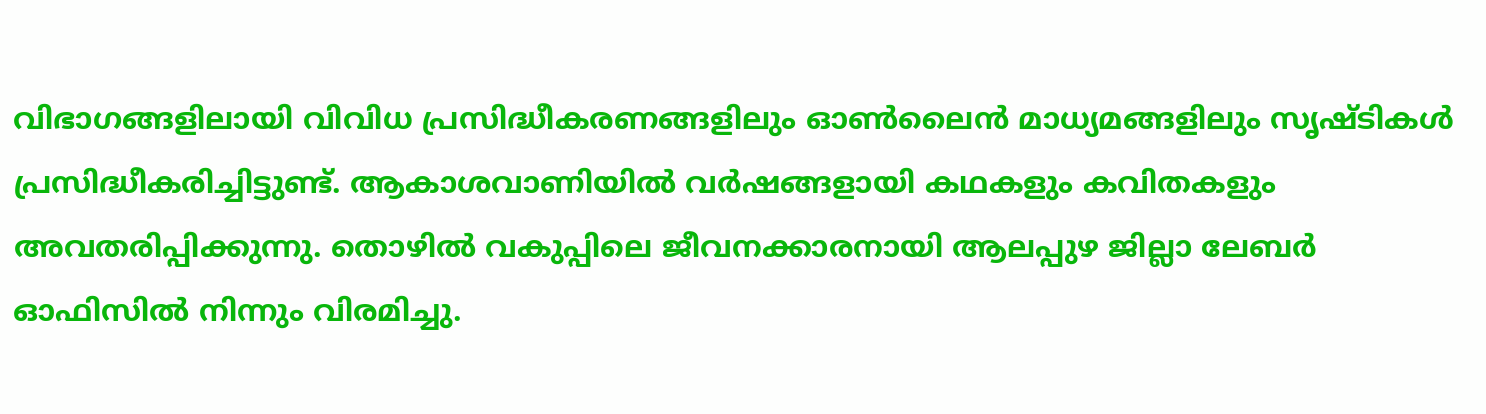വിഭാഗങ്ങളിലായി വിവിധ പ്രസിദ്ധീകരണങ്ങളിലും ഓൺലൈൻ മാധ്യമങ്ങളിലും സൃഷ്ടികൾ പ്രസിദ്ധീകരിച്ചിട്ടുണ്ട്. ആകാശവാണിയിൽ വർഷങ്ങളായി കഥകളും കവിതകളും അവതരിപ്പിക്കുന്നു. തൊഴിൽ വകുപ്പിലെ ജീവനക്കാരനായി ആലപ്പുഴ ജില്ലാ ലേബർ ഓഫിസിൽ നിന്നും വിരമിച്ചു.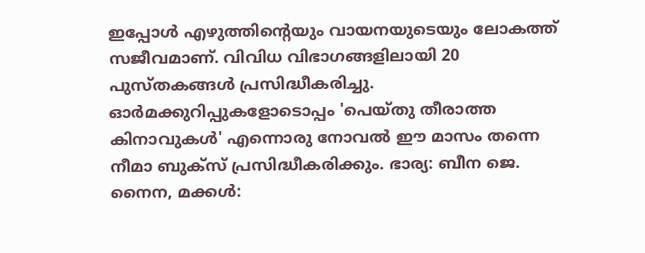ഇപ്പോൾ എഴുത്തിന്റെയും വായനയുടെയും ലോകത്ത് സജീവമാണ്. വിവിധ വിഭാഗങ്ങളിലായി 20 പുസ്തകങ്ങൾ പ്രസിദ്ധീകരിച്ചു. ഓർമക്കുറിപ്പുകളോടൊപ്പം 'പെയ്തു തീരാത്ത കിനാവുകൾ' എന്നൊരു നോവൽ ഈ മാസം തന്നെ നീമാ ബുക്സ് പ്രസിദ്ധീകരിക്കും. ഭാര്യ: ബീന ജെ. നൈന, മക്കൾ: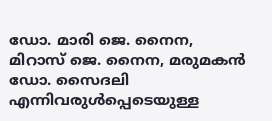ഡോ. മാരി ജെ. നൈന, മിറാസ് ജെ. നൈന, മരുമകൻ ഡോ. സൈദലി എന്നിവരുൾപ്പെടെയുള്ള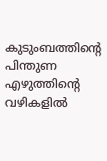കുടുംബത്തിന്റെ പിന്തുണ എഴുത്തിന്റെ വഴികളിൽ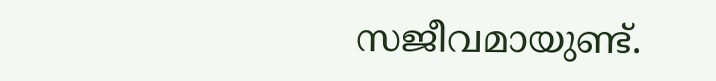സജീവമായുണ്ട്.